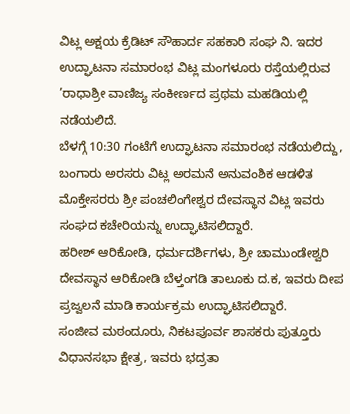ವಿಟ್ಲ ಅಕ್ಷಯ ಕ್ರೆಡಿಟ್ ಸೌಹಾರ್ದ ಸಹಕಾರಿ ಸಂಘ ನಿ. ಇದರ ಉದ್ಘಾಟನಾ ಸಮಾರಂಭ ವಿಟ್ಲ ಮಂಗಳೂರು ರಸ್ತೆಯಲ್ಲಿರುವ ’ರಾಧಾಶ್ರೀ ವಾಣಿಜ್ಯ ಸಂಕೀರ್ಣದ ಪ್ರಥಮ ಮಹಡಿಯಲ್ಲಿ ನಡೆಯಲಿದೆ.
ಬೆಳಗ್ಗೆ 10:30 ಗಂಟೆಗೆ ಉದ್ಘಾಟನಾ ಸಮಾರಂಭ ನಡೆಯಲಿದ್ದು, ಬಂಗಾರು ಅರಸರು ವಿಟ್ಲ ಅರಮನೆ ಅನುವಂಶಿಕ ಆಡಳಿತ ಮೊಕ್ತೇಸರರು ಶ್ರೀ ಪಂಚಲಿಂಗೇಶ್ವರ ದೇವಸ್ಥಾನ ವಿಟ್ಲ ಇವರು ಸಂಘದ ಕಚೇರಿಯನ್ನು ಉದ್ಘಾಟಿಸಲಿದ್ದಾರೆ.
ಹರೀಶ್ ಆರಿಕೋಡಿ, ಧರ್ಮದರ್ಶಿಗಳು, ಶ್ರೀ ಚಾಮುಂಡೇಶ್ವರಿ ದೇವಸ್ಥಾನ ಆರಿಕೋಡಿ ಬೆಳ್ತಂಗಡಿ ತಾಲೂಕು ದ.ಕ, ಇವರು ದೀಪ ಪ್ರಜ್ವಲನೆ ಮಾಡಿ ಕಾರ್ಯಕ್ರಮ ಉದ್ಘಾಟಿಸಲಿದ್ದಾರೆ.
ಸಂಜೀವ ಮಠಂದೂರು, ನಿಕಟಪೂರ್ವ ಶಾಸಕರು ಪುತ್ತೂರು ವಿಧಾನಸಭಾ ಕ್ಷೇತ್ರ, ಇವರು ಭದ್ರತಾ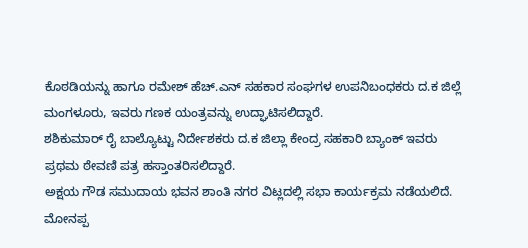ಕೊಠಡಿಯನ್ನು ಹಾಗೂ ರಮೇಶ್ ಹೆಚ್.ಎನ್ ಸಹಕಾರ ಸಂಘಗಳ ಉಪನಿಬಂಧಕರು ದ.ಕ ಜಿಲ್ಲೆ ಮಂಗಳೂರು, ಇವರು ಗಣಕ ಯಂತ್ರವನ್ನು ಉದ್ಘಾಟಿಸಲಿದ್ದಾರೆ.
ಶಶಿಕುಮಾರ್ ರೈ ಬಾಲ್ಯೊಟ್ಟು ನಿರ್ದೇಶಕರು ದ.ಕ ಜಿಲ್ಲಾ ಕೇಂದ್ರ ಸಹಕಾರಿ ಬ್ಯಾಂಕ್ ಇವರು ಪ್ರಥಮ ಠೇವಣಿ ಪತ್ರ ಹಸ್ತಾಂತರಿಸಲಿದ್ದಾರೆ.
ಅಕ್ಷಯ ಗೌಡ ಸಮುದಾಯ ಭವನ ಶಾಂತಿ ನಗರ ವಿಟ್ಲದಲ್ಲಿ ಸಭಾ ಕಾರ್ಯಕ್ರಮ ನಡೆಯಲಿದೆ.
ಮೋನಪ್ಪ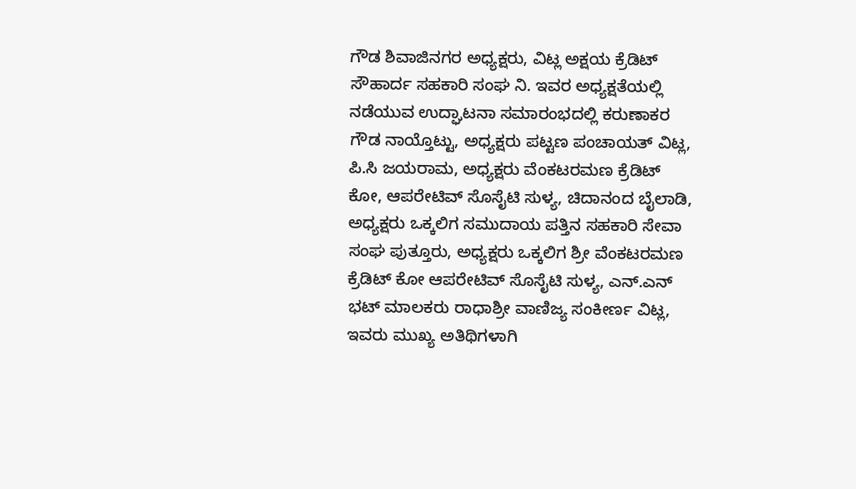ಗೌಡ ಶಿವಾಜಿನಗರ ಅಧ್ಯಕ್ಷರು, ವಿಟ್ಲ ಅಕ್ಷಯ ಕ್ರೆಡಿಟ್ ಸೌಹಾರ್ದ ಸಹಕಾರಿ ಸಂಘ ನಿ. ಇವರ ಅಧ್ಯಕ್ಷತೆಯಲ್ಲಿ ನಡೆಯುವ ಉದ್ಘಾಟನಾ ಸಮಾರಂಭದಲ್ಲಿ ಕರುಣಾಕರ ಗೌಡ ನಾಯ್ತೊಟ್ಟು, ಅಧ್ಯಕ್ಷರು ಪಟ್ಟಣ ಪಂಚಾಯತ್ ವಿಟ್ಲ, ಪಿ.ಸಿ ಜಯರಾಮ, ಅಧ್ಯಕ್ಷರು ವೆಂಕಟರಮಣ ಕ್ರೆಡಿಟ್ ಕೋ, ಆಪರೇಟಿವ್ ಸೊಸೈಟಿ ಸುಳ್ಯ, ಚಿದಾನಂದ ಬೈಲಾಡಿ, ಅಧ್ಯಕ್ಷರು ಒಕ್ಕಲಿಗ ಸಮುದಾಯ ಪತ್ತಿನ ಸಹಕಾರಿ ಸೇವಾ ಸಂಘ ಪುತ್ತೂರು, ಅಧ್ಯಕ್ಷರು ಒಕ್ಕಲಿಗ ಶ್ರೀ ವೆಂಕಟರಮಣ ಕ್ರೆಡಿಟ್ ಕೋ ಆಪರೇಟಿವ್ ಸೊಸೈಟಿ ಸುಳ್ಯ, ಎನ್.ಎನ್ ಭಟ್ ಮಾಲಕರು ರಾಧಾಶ್ರೀ ವಾಣಿಜ್ಯ ಸಂಕೀರ್ಣ ವಿಟ್ಲ, ಇವರು ಮುಖ್ಯ ಅತಿಥಿಗಳಾಗಿ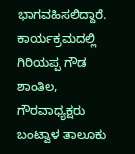ಭಾಗವಹಿಸಲಿದ್ದಾರೆ.
ಕಾರ್ಯಕ್ರಮದಲ್ಲಿ ಗಿರಿಯಪ್ಪ ಗೌಡ ಶಾಂತಿಲ, ಗೌರವಾಧ್ಯಕ್ಷರು ಬಂಟ್ವಾಳ ತಾಲೂಕು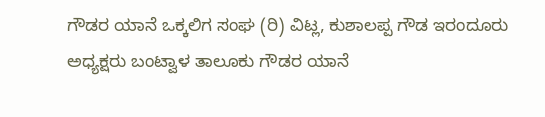ಗೌಡರ ಯಾನೆ ಒಕ್ಕಲಿಗ ಸಂಘ (ರಿ) ವಿಟ್ಲ, ಕುಶಾಲಪ್ಪ ಗೌಡ ಇರಂದೂರು ಅಧ್ಯಕ್ಷರು ಬಂಟ್ವಾಳ ತಾಲೂಕು ಗೌಡರ ಯಾನೆ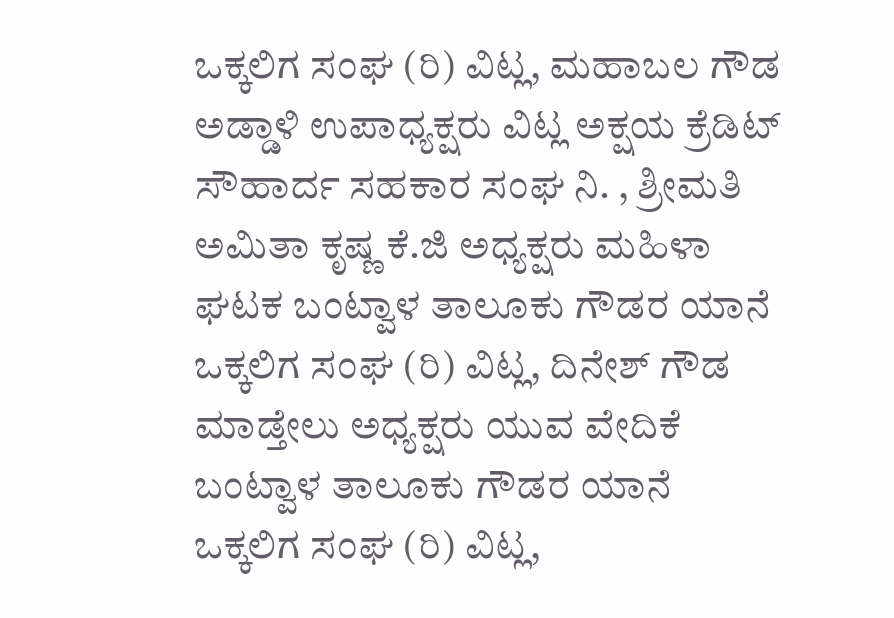ಒಕ್ಕಲಿಗ ಸಂಘ (ರಿ) ವಿಟ್ಲ, ಮಹಾಬಲ ಗೌಡ ಅಡ್ಡಾಳಿ ಉಪಾಧ್ಯಕ್ಷರು ವಿಟ್ಲ ಅಕ್ಷಯ ಕ್ರೆಡಿಟ್ ಸೌಹಾರ್ದ ಸಹಕಾರ ಸಂಘ ನಿ. , ಶ್ರೀಮತಿ ಅಮಿತಾ ಕೃಷ್ಣ ಕೆ.ಜಿ ಅಧ್ಯಕ್ಷರು ಮಹಿಳಾ ಘಟಕ ಬಂಟ್ವಾಳ ತಾಲೂಕು ಗೌಡರ ಯಾನೆ ಒಕ್ಕಲಿಗ ಸಂಘ (ರಿ) ವಿಟ್ಲ, ದಿನೇಶ್ ಗೌಡ ಮಾಡ್ತೇಲು ಅಧ್ಯಕ್ಷರು ಯುವ ವೇದಿಕೆ ಬಂಟ್ವಾಳ ತಾಲೂಕು ಗೌಡರ ಯಾನೆ ಒಕ್ಕಲಿಗ ಸಂಘ (ರಿ) ವಿಟ್ಲ,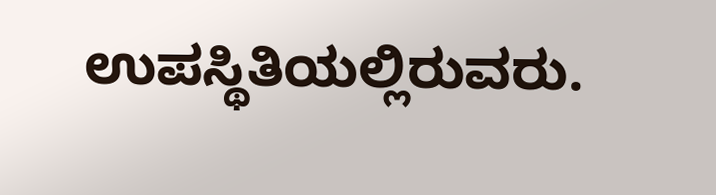ಉಪಸ್ಥಿತಿಯಲ್ಲಿರುವರು.